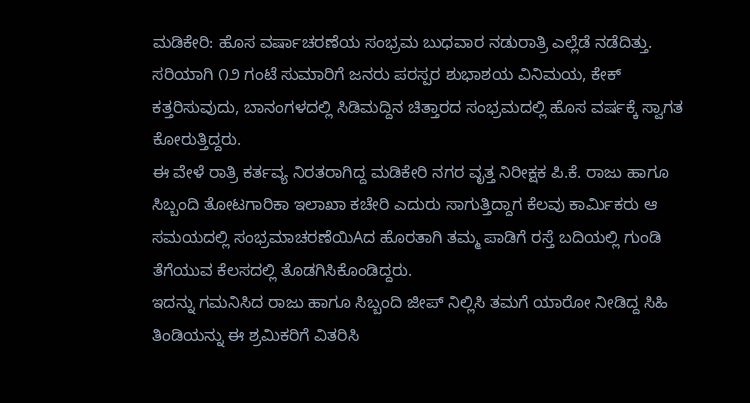ಮಡಿಕೇರಿ: ಹೊಸ ವರ್ಷಾಚರಣೆಯ ಸಂಭ್ರಮ ಬುಧವಾರ ನಡುರಾತ್ರಿ ಎಲ್ಲೆಡೆ ನಡೆದಿತ್ತು.
ಸರಿಯಾಗಿ ೧೨ ಗಂಟೆ ಸುಮಾರಿಗೆ ಜನರು ಪರಸ್ಪರ ಶುಭಾಶಯ ವಿನಿಮಯ, ಕೇಕ್ ಕತ್ತರಿಸುವುದು, ಬಾನಂಗಳದಲ್ಲಿ ಸಿಡಿಮದ್ದಿನ ಚಿತ್ತಾರದ ಸಂಭ್ರಮದಲ್ಲಿ ಹೊಸ ವರ್ಷಕ್ಕೆ ಸ್ವಾಗತ ಕೋರುತ್ತಿದ್ದರು.
ಈ ವೇಳೆ ರಾತ್ರಿ ಕರ್ತವ್ಯ ನಿರತರಾಗಿದ್ದ ಮಡಿಕೇರಿ ನಗರ ವೃತ್ತ ನಿರೀಕ್ಷಕ ಪಿ.ಕೆ. ರಾಜು ಹಾಗೂ ಸಿಬ್ಬಂದಿ ತೋಟಗಾರಿಕಾ ಇಲಾಖಾ ಕಚೇರಿ ಎದುರು ಸಾಗುತ್ತಿದ್ದಾಗ ಕೆಲವು ಕಾರ್ಮಿಕರು ಆ ಸಮಯದಲ್ಲಿ ಸಂಭ್ರಮಾಚರಣೆಯಿAದ ಹೊರತಾಗಿ ತಮ್ಮ ಪಾಡಿಗೆ ರಸ್ತೆ ಬದಿಯಲ್ಲಿ ಗುಂಡಿ ತೆಗೆಯುವ ಕೆಲಸದಲ್ಲಿ ತೊಡಗಿಸಿಕೊಂಡಿದ್ದರು.
ಇದನ್ನು ಗಮನಿಸಿದ ರಾಜು ಹಾಗೂ ಸಿಬ್ಬಂದಿ ಜೀಪ್ ನಿಲ್ಲಿಸಿ ತಮಗೆ ಯಾರೋ ನೀಡಿದ್ದ ಸಿಹಿ ತಿಂಡಿಯನ್ನು ಈ ಶ್ರಮಿಕರಿಗೆ ವಿತರಿಸಿ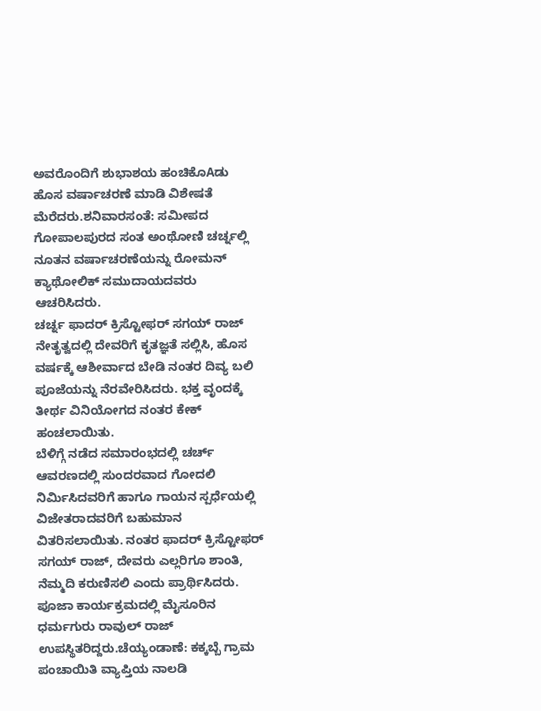ಅವರೊಂದಿಗೆ ಶುಭಾಶಯ ಹಂಚಿಕೊAಡು ಹೊಸ ವರ್ಷಾಚರಣೆ ಮಾಡಿ ವಿಶೇಷತೆ ಮೆರೆದರು.ಶನಿವಾರಸಂತೆ: ಸಮೀಪದ ಗೋಪಾಲಪುರದ ಸಂತ ಅಂಥೋಣಿ ಚರ್ಚ್ನಲ್ಲಿ ನೂತನ ವರ್ಷಾಚರಣೆಯನ್ನು ರೋಮನ್ ಕ್ಯಾಥೋಲಿಕ್ ಸಮುದಾಯದವರು ಆಚರಿಸಿದರು.
ಚರ್ಚ್ನ ಫಾದರ್ ಕ್ರಿಸ್ಟೋಫರ್ ಸಗಯ್ ರಾಜ್ ನೇತೃತ್ವದಲ್ಲಿ ದೇವರಿಗೆ ಕೃತಜ್ಞತೆ ಸಲ್ಲಿಸಿ, ಹೊಸ ವರ್ಷಕ್ಕೆ ಆಶೀರ್ವಾದ ಬೇಡಿ ನಂತರ ದಿವ್ಯ ಬಲಿ ಪೂಜೆಯನ್ನು ನೆರವೇರಿಸಿದರು. ಭಕ್ತ ವೃಂದಕ್ಕೆ ತೀರ್ಥ ವಿನಿಯೋಗದ ನಂತರ ಕೇಕ್ ಹಂಚಲಾಯಿತು.
ಬೆಳಿಗ್ಗೆ ನಡೆದ ಸಮಾರಂಭದಲ್ಲಿ ಚರ್ಚ್ ಆವರಣದಲ್ಲಿ ಸುಂದರವಾದ ಗೋದಲಿ ನಿರ್ಮಿಸಿದವರಿಗೆ ಹಾಗೂ ಗಾಯನ ಸ್ಪರ್ಧೆಯಲ್ಲಿ ವಿಜೇತರಾದವರಿಗೆ ಬಹುಮಾನ ವಿತರಿಸಲಾಯಿತು. ನಂತರ ಫಾದರ್ ಕ್ರಿಸ್ಟೋಫರ್ ಸಗಯ್ ರಾಜ್, ದೇವರು ಎಲ್ಲರಿಗೂ ಶಾಂತಿ, ನೆಮ್ಮದಿ ಕರುಣಿಸಲಿ ಎಂದು ಪ್ರಾರ್ಥಿಸಿದರು.
ಪೂಜಾ ಕಾರ್ಯಕ್ರಮದಲ್ಲಿ ಮೈಸೂರಿನ ಧರ್ಮಗುರು ರಾವುಲ್ ರಾಜ್ ಉಪಸ್ಥಿತರಿದ್ದರು.ಚೆಯ್ಯಂಡಾಣೆ: ಕಕ್ಕಬ್ಬೆ ಗ್ರಾಮ ಪಂಚಾಯಿತಿ ವ್ಯಾಪ್ತಿಯ ನಾಲಡಿ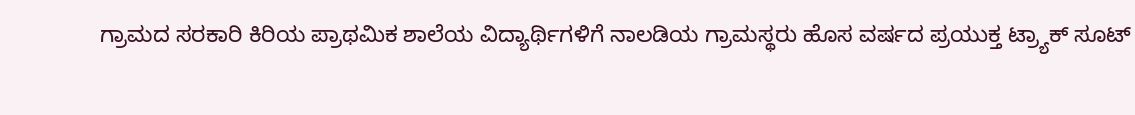ಗ್ರಾಮದ ಸರಕಾರಿ ಕಿರಿಯ ಪ್ರಾಥಮಿಕ ಶಾಲೆಯ ವಿದ್ಯಾರ್ಥಿಗಳಿಗೆ ನಾಲಡಿಯ ಗ್ರಾಮಸ್ಥರು ಹೊಸ ವರ್ಷದ ಪ್ರಯುಕ್ತ ಟ್ರ್ಯಾಕ್ ಸೂಟ್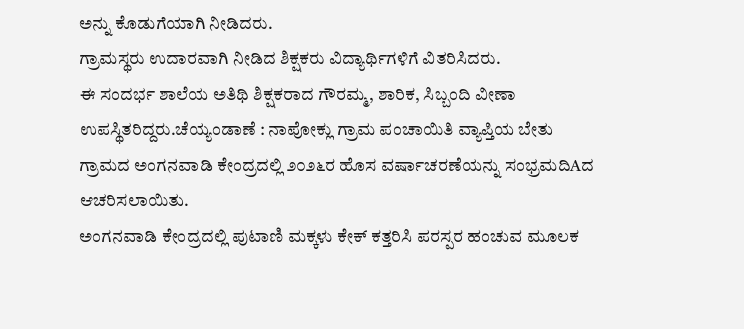ಅನ್ನು ಕೊಡುಗೆಯಾಗಿ ನೀಡಿದರು.
ಗ್ರಾಮಸ್ಥರು ಉದಾರವಾಗಿ ನೀಡಿದ ಶಿಕ್ಷಕರು ವಿದ್ಯಾರ್ಥಿಗಳಿಗೆ ವಿತರಿಸಿದರು.
ಈ ಸಂದರ್ಭ ಶಾಲೆಯ ಅತಿಥಿ ಶಿಕ್ಷಕರಾದ ಗೌರಮ್ಮ, ಶಾರಿಕ, ಸಿಬ್ಬಂದಿ ವೀಣಾ ಉಪಸ್ಥಿತರಿದ್ದರು.ಚೆಯ್ಯಂಡಾಣೆ : ನಾಪೋಕ್ಲು ಗ್ರಾಮ ಪಂಚಾಯಿತಿ ವ್ಯಾಪ್ತಿಯ ಬೇತು ಗ್ರಾಮದ ಅಂಗನವಾಡಿ ಕೇಂದ್ರದಲ್ಲಿ ೨೦೨೬ರ ಹೊಸ ವರ್ಷಾಚರಣೆಯನ್ನು ಸಂಭ್ರಮದಿAದ ಆಚರಿಸಲಾಯಿತು.
ಅಂಗನವಾಡಿ ಕೇಂದ್ರದಲ್ಲಿ ಪುಟಾಣಿ ಮಕ್ಕಳು ಕೇಕ್ ಕತ್ತರಿಸಿ ಪರಸ್ಪರ ಹಂಚುವ ಮೂಲಕ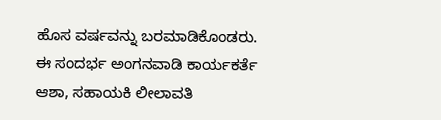ಹೊಸ ವರ್ಷವನ್ನು ಬರಮಾಡಿಕೊಂಡರು.
ಈ ಸಂದರ್ಭ ಅಂಗನವಾಡಿ ಕಾರ್ಯಕರ್ತೆ ಆಶಾ, ಸಹಾಯಕಿ ಲೀಲಾವತಿ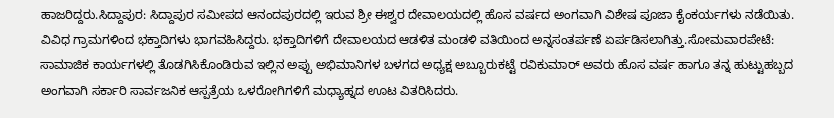ಹಾಜರಿದ್ದರು.ಸಿದ್ದಾಪುರ: ಸಿದ್ದಾಪುರ ಸಮೀಪದ ಆನಂದಪುರದಲ್ಲಿ ಇರುವ ಶ್ರೀ ಈಶ್ವರ ದೇವಾಲಯದಲ್ಲಿ ಹೊಸ ವರ್ಷದ ಅಂಗವಾಗಿ ವಿಶೇಷ ಪೂಜಾ ಕೈಂಕರ್ಯಗಳು ನಡೆಯಿತು. ವಿವಿಧ ಗ್ರಾಮಗಳಿಂದ ಭಕ್ತಾದಿಗಳು ಭಾಗವಹಿಸಿದ್ದರು. ಭಕ್ತಾದಿಗಳಿಗೆ ದೇವಾಲಯದ ಆಡಳಿತ ಮಂಡಳಿ ವತಿಯಿಂದ ಅನ್ನಸಂತರ್ಪಣೆ ಏರ್ಪಡಿಸಲಾಗಿತ್ತು.ಸೋಮವಾರಪೇಟೆ: ಸಾಮಾಜಿಕ ಕಾರ್ಯಗಳಲ್ಲಿ ತೊಡಗಿಸಿಕೊಂಡಿರುವ ಇಲ್ಲಿನ ಅಪ್ಪು ಅಭಿಮಾನಿಗಳ ಬಳಗದ ಅಧ್ಯಕ್ಷ ಅಬ್ಬೂರುಕಟ್ಟೆ ರವಿಕುಮಾರ್ ಅವರು ಹೊಸ ವರ್ಷ ಹಾಗೂ ತನ್ನ ಹುಟ್ಟುಹಬ್ಬದ ಅಂಗವಾಗಿ ಸರ್ಕಾರಿ ಸಾರ್ವಜನಿಕ ಆಸ್ಪತ್ರೆಯ ಒಳರೋಗಿಗಳಿಗೆ ಮಧ್ಯಾಹ್ನದ ಊಟ ವಿತರಿಸಿದರು.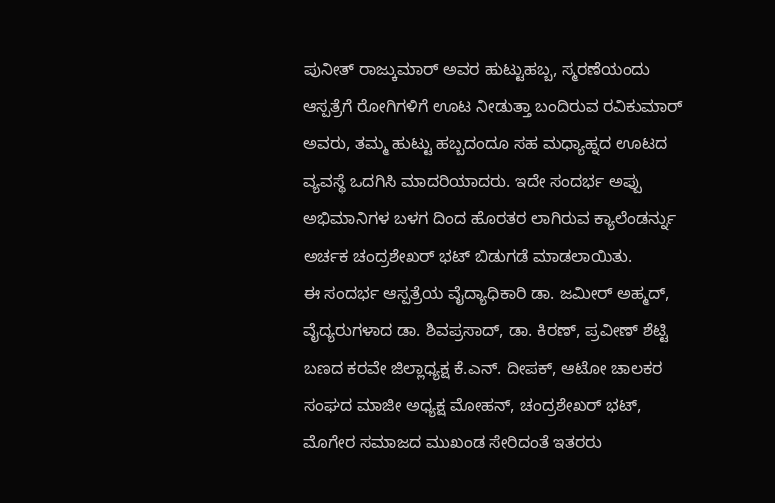ಪುನೀತ್ ರಾಜ್ಕುಮಾರ್ ಅವರ ಹುಟ್ಟುಹಬ್ಬ, ಸ್ಮರಣೆಯಂದು ಆಸ್ಪತ್ರೆಗೆ ರೋಗಿಗಳಿಗೆ ಊಟ ನೀಡುತ್ತಾ ಬಂದಿರುವ ರವಿಕುಮಾರ್ ಅವರು, ತಮ್ಮ ಹುಟ್ಟು ಹಬ್ಬದಂದೂ ಸಹ ಮಧ್ಯಾಹ್ನದ ಊಟದ ವ್ಯವಸ್ಥೆ ಒದಗಿಸಿ ಮಾದರಿಯಾದರು. ಇದೇ ಸಂದರ್ಭ ಅಪ್ಪು ಅಭಿಮಾನಿಗಳ ಬಳಗ ದಿಂದ ಹೊರತರ ಲಾಗಿರುವ ಕ್ಯಾಲೆಂಡರ್ನ್ನು ಅರ್ಚಕ ಚಂದ್ರಶೇಖರ್ ಭಟ್ ಬಿಡುಗಡೆ ಮಾಡಲಾಯಿತು.
ಈ ಸಂದರ್ಭ ಆಸ್ಪತ್ರೆಯ ವೈದ್ಯಾಧಿಕಾರಿ ಡಾ. ಜಮೀರ್ ಅಹ್ಮದ್, ವೈದ್ಯರುಗಳಾದ ಡಾ. ಶಿವಪ್ರಸಾದ್, ಡಾ. ಕಿರಣ್, ಪ್ರವೀಣ್ ಶೆಟ್ಟಿ ಬಣದ ಕರವೇ ಜಿಲ್ಲಾಧ್ಯಕ್ಷ ಕೆ.ಎನ್. ದೀಪಕ್, ಆಟೋ ಚಾಲಕರ ಸಂಘದ ಮಾಜೀ ಅಧ್ಯಕ್ಷ ಮೋಹನ್, ಚಂದ್ರಶೇಖರ್ ಭಟ್, ಮೊಗೇರ ಸಮಾಜದ ಮುಖಂಡ ಸೇರಿದಂತೆ ಇತರರು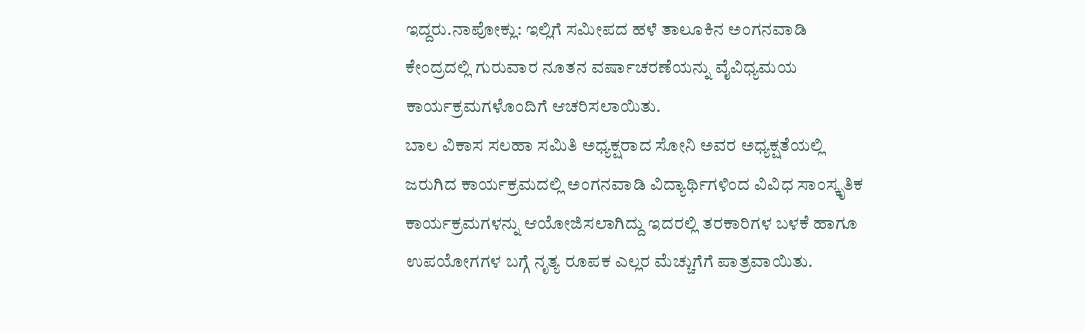ಇದ್ದರು.ನಾಪೋಕ್ಲು: ಇಲ್ಲಿಗೆ ಸಮೀಪದ ಹಳೆ ತಾಲೂಕಿನ ಅಂಗನವಾಡಿ ಕೇಂದ್ರದಲ್ಲಿ ಗುರುವಾರ ನೂತನ ವರ್ಷಾಚರಣೆಯನ್ನು ವೈವಿಧ್ಯಮಯ ಕಾರ್ಯಕ್ರಮಗಳೊಂದಿಗೆ ಆಚರಿಸಲಾಯಿತು.
ಬಾಲ ವಿಕಾಸ ಸಲಹಾ ಸಮಿತಿ ಅಧ್ಯಕ್ಷರಾದ ಸೋನಿ ಅವರ ಅಧ್ಯಕ್ಷತೆಯಲ್ಲಿ ಜರುಗಿದ ಕಾರ್ಯಕ್ರಮದಲ್ಲಿ ಅಂಗನವಾಡಿ ವಿದ್ಯಾರ್ಥಿಗಳಿಂದ ವಿವಿಧ ಸಾಂಸ್ಕೃತಿಕ ಕಾರ್ಯಕ್ರಮಗಳನ್ನು ಆಯೋಜಿಸಲಾಗಿದ್ದು ಇದರಲ್ಲಿ ತರಕಾರಿಗಳ ಬಳಕೆ ಹಾಗೂ ಉಪಯೋಗಗಳ ಬಗ್ಗೆ ನೃತ್ಯ ರೂಪಕ ಎಲ್ಲರ ಮೆಚ್ಚುಗೆಗೆ ಪಾತ್ರವಾಯಿತು.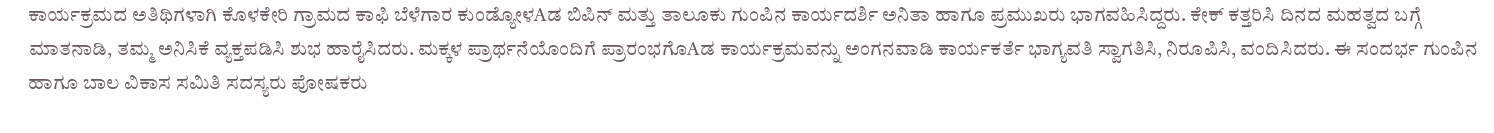ಕಾರ್ಯಕ್ರಮದ ಅತಿಥಿಗಳಾಗಿ ಕೊಳಕೇರಿ ಗ್ರಾಮದ ಕಾಫಿ ಬೆಳೆಗಾರ ಕುಂಡ್ಯೋಳAಡ ಬಿಪಿನ್ ಮತ್ತು ತಾಲೂಕು ಗುಂಪಿನ ಕಾರ್ಯದರ್ಶಿ ಅನಿತಾ ಹಾಗೂ ಪ್ರಮುಖರು ಭಾಗವಹಿಸಿದ್ದರು. ಕೇಕ್ ಕತ್ತರಿಸಿ ದಿನದ ಮಹತ್ವದ ಬಗ್ಗೆ ಮಾತನಾಡಿ, ತಮ್ಮ ಅನಿಸಿಕೆ ವ್ಯಕ್ತಪಡಿಸಿ ಶುಭ ಹಾರೈಸಿದರು. ಮಕ್ಕಳ ಪ್ರಾರ್ಥನೆಯೊಂದಿಗೆ ಪ್ರಾರಂಭಗೊAಡ ಕಾರ್ಯಕ್ರಮವನ್ನು ಅಂಗನವಾಡಿ ಕಾರ್ಯಕರ್ತೆ ಭಾಗ್ಯವತಿ ಸ್ವಾಗತಿಸಿ, ನಿರೂಪಿಸಿ, ವಂದಿಸಿದರು. ಈ ಸಂದರ್ಭ ಗುಂಪಿನ ಹಾಗೂ ಬಾಲ ವಿಕಾಸ ಸಮಿತಿ ಸದಸ್ಯರು ಪೋಷಕರು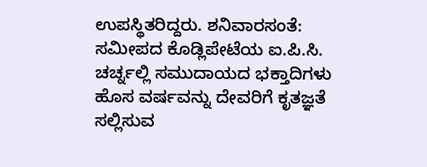ಉಪಸ್ಥಿತರಿದ್ದರು. ಶನಿವಾರಸಂತೆ: ಸಮೀಪದ ಕೊಡ್ಲಿಪೇಟೆಯ ಐ.ಪಿ.ಸಿ. ಚರ್ಚ್ನಲ್ಲಿ ಸಮುದಾಯದ ಭಕ್ತಾದಿಗಳು ಹೊಸ ವರ್ಷವನ್ನು ದೇವರಿಗೆ ಕೃತಜ್ಞತೆ ಸಲ್ಲಿಸುವ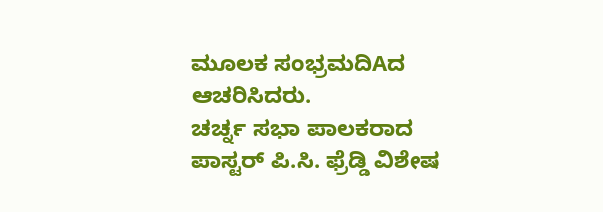ಮೂಲಕ ಸಂಭ್ರಮದಿAದ ಆಚರಿಸಿದರು.
ಚರ್ಚ್ನ ಸಭಾ ಪಾಲಕರಾದ ಪಾಸ್ಟರ್ ಪಿ.ಸಿ. ಫ್ರೆಡ್ಡಿ ವಿಶೇಷ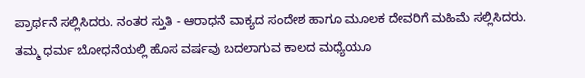ಪ್ರಾರ್ಥನೆ ಸಲ್ಲಿಸಿದರು. ನಂತರ ಸ್ತುತಿ - ಆರಾಧನೆ ವಾಕ್ಯದ ಸಂದೇಶ ಹಾಗೂ ಮೂಲಕ ದೇವರಿಗೆ ಮಹಿಮೆ ಸಲ್ಲಿಸಿದರು. ತಮ್ಮ ಧರ್ಮ ಬೋಧನೆಯಲ್ಲಿ ಹೊಸ ವರ್ಷವು ಬದಲಾಗುವ ಕಾಲದ ಮಧ್ಯೆಯೂ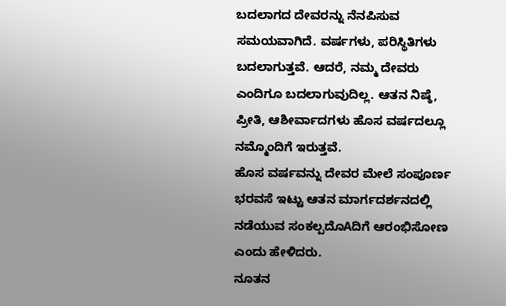ಬದಲಾಗದ ದೇವರನ್ನು ನೆನಪಿಸುವ ಸಮಯವಾಗಿದೆ. ವರ್ಷಗಳು, ಪರಿಸ್ಥಿತಿಗಳು ಬದಲಾಗುತ್ತವೆ. ಆದರೆ, ನಮ್ಮ ದೇವರು ಎಂದಿಗೂ ಬದಲಾಗುವುದಿಲ್ಲ. ಆತನ ನಿಷ್ಠೆ, ಪ್ರೀತಿ, ಆಶೀರ್ವಾದಗಳು ಹೊಸ ವರ್ಷದಲ್ಲೂ ನಮ್ಮೊಂದಿಗೆ ಇರುತ್ತವೆ.
ಹೊಸ ವರ್ಷವನ್ನು ದೇವರ ಮೇಲೆ ಸಂಪೂರ್ಣ ಭರವಸೆ ಇಟ್ಟು ಆತನ ಮಾರ್ಗದರ್ಶನದಲ್ಲಿ ನಡೆಯುವ ಸಂಕಲ್ಪದೊAದಿಗೆ ಆರಂಭಿಸೋಣ ಎಂದು ಹೇಳಿದರು.
ನೂತನ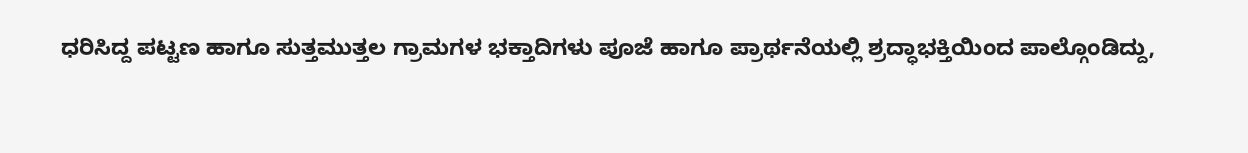ಧರಿಸಿದ್ದ ಪಟ್ಟಣ ಹಾಗೂ ಸುತ್ತಮುತ್ತಲ ಗ್ರಾಮಗಳ ಭಕ್ತಾದಿಗಳು ಪೂಜೆ ಹಾಗೂ ಪ್ರಾರ್ಥನೆಯಲ್ಲಿ ಶ್ರದ್ಧಾಭಕ್ತಿಯಿಂದ ಪಾಲ್ಗೊಂಡಿದ್ದು,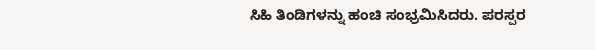ಸಿಹಿ ತಿಂಡಿಗಳನ್ನು ಹಂಚಿ ಸಂಭ್ರಮಿಸಿದರು. ಪರಸ್ಪರ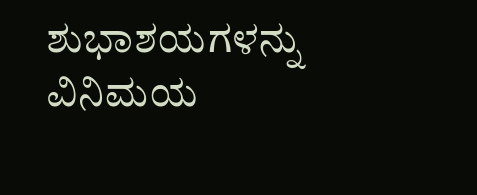ಶುಭಾಶಯಗಳನ್ನು ವಿನಿಮಯ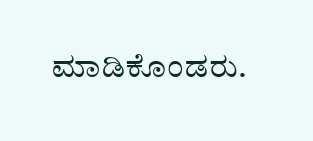ಮಾಡಿಕೊಂಡರು.